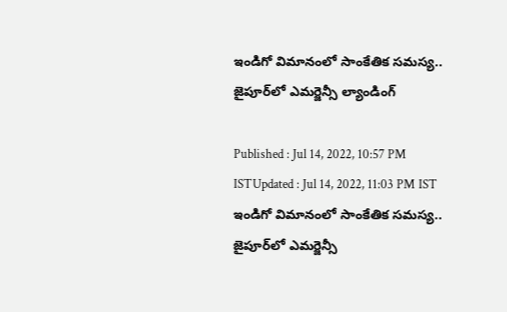ఇండిగో విమానంలో సాంకేతిక సమస్య.. జైపూర్‌లో ఎమర్జెన్సీ ల్యాండింగ్

Published : Jul 14, 2022, 10:57 PM ISTUpdated : Jul 14, 2022, 11:03 PM IST
ఇండిగో విమానంలో సాంకేతిక సమస్య.. జైపూర్‌లో ఎమర్జెన్సీ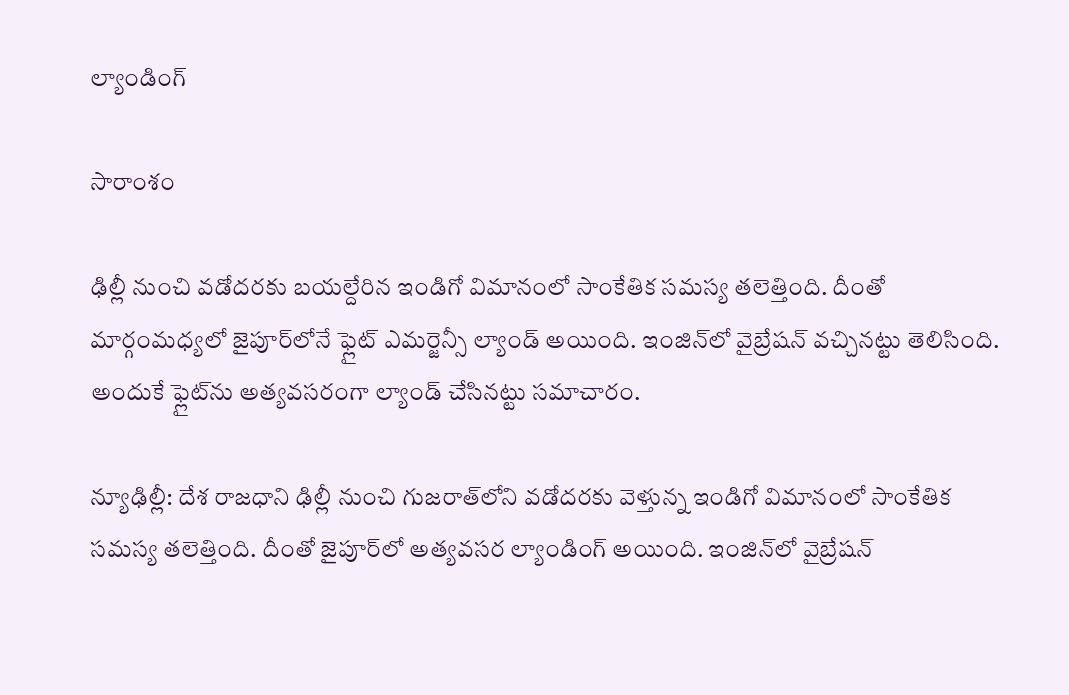ల్యాండింగ్

సారాంశం

ఢిల్లీ నుంచి వడోదరకు బయల్దేరిన ఇండిగో విమానంలో సాంకేతిక సమస్య తలెత్తింది. దీంతో మార్గంమధ్యలో జైపూర్‌లోనే ఫ్లైట్ ఎమర్జెన్సీ ల్యాండ్ అయింది. ఇంజిన్‌లో వైబ్రేషన్ వచ్చినట్టు తెలిసింది. అందుకే ఫ్లైట్‌ను అత్యవసరంగా ల్యాండ్ చేసినట్టు సమాచారం.

న్యూఢిల్లీ: దేశ రాజధాని ఢిల్లీ నుంచి గుజరాత్‌లోని వడోదరకు వెళ్తున్న ఇండిగో విమానంలో సాంకేతిక సమస్య తలెత్తింది. దీంతో జైపూర్‌లో అత్యవసర ల్యాండింగ్ అయింది. ఇంజిన్‌లో వైబ్రేషన్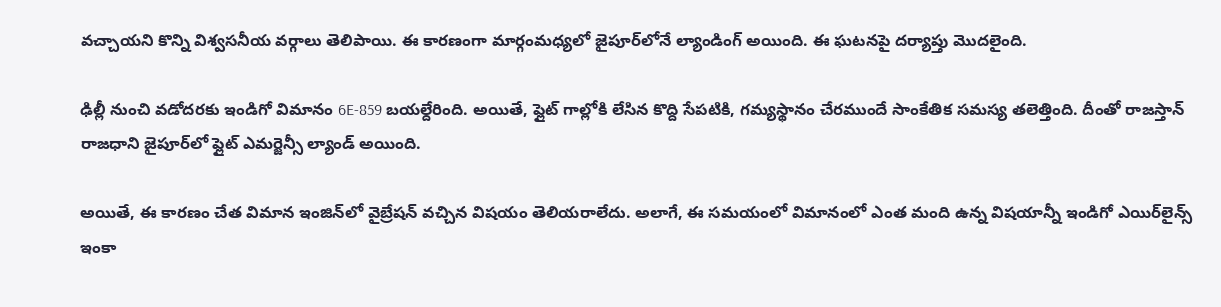వచ్చాయని కొన్ని విశ్వసనీయ వర్గాలు తెలిపాయి. ఈ కారణంగా మార్గంమధ్యలో జైపూర్‌లోనే ల్యాండింగ్ అయింది. ఈ ఘటనపై దర్యాప్తు మొదలైంది.

ఢిల్లీ నుంచి వడోదరకు ఇండిగో విమానం 6E-859 బయల్దేరింది. అయితే, ఫ్లైట్ గాల్లోకి లేసిన కొద్ది సేపటికి, గమ్యస్థానం చేరముందే సాంకేతిక సమస్య తలెత్తింది. దీంతో రాజస్తాన్ రాజధాని జైపూర్‌లో ఫ్లైట్ ఎమర్జెన్సీ ల్యాండ్ అయింది.

అయితే, ఈ కారణం చేత విమాన ఇంజిన్‌లో వైబ్రేషన్ వచ్చిన విషయం తెలియరాలేదు. అలాగే, ఈ సమయంలో విమానంలో ఎంత మంది ఉన్న విషయాన్నీ ఇండిగో ఎయిర్‌లైన్స్ ఇంకా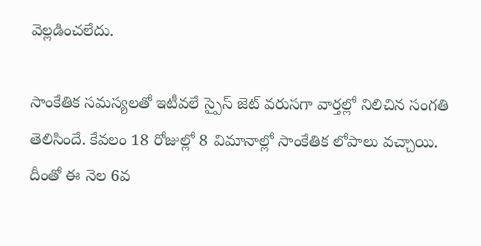వెల్లడించలేదు.

సాంకేతిక సమస్యలతో ఇటీవలే స్పైస్ జెట్ వరుసగా వార్తల్లో నిలిచిన సంగతి తెలిసిందే. కేవలం 18 రోజుల్లో 8 విమానాల్లో సాంకేతిక లోపాలు వచ్చాయి. దీంతో ఈ నెల 6వ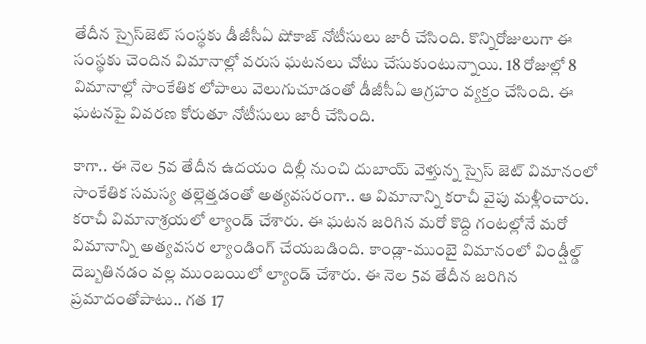తేదీన స్పైస్‌జెట్ సంస్థకు డీజీసీఏ షోకాజ్ నోటీసులు జారీ చేసింది. కొన్నిరోజులుగా ఈ సంస్థకు చెందిన విమానాల్లో వరుస ఘటనలు చోటు చేసుకుంటున్నాయి. 18 రోజుల్లో 8 విమానాల్లో సాంకేతిక లోపాలు వెలుగుచూడంతో డీజీసీఏ ఆగ్రహం వ్యక్తం చేసింది. ఈ ఘటనపై వివరణ కోరుతూ నోటీసులు జారీ చేసింది.

కాగా.. ఈ నెల 5వ తేదీన ఉదయం దిల్లీ నుంచి దుబాయ్ వెళ్తున్న స్పైస్ జెట్ విమానంలో సాంకేతిక సమస్య త‌ల్లెత్త‌డంతో అత్యవసరంగా.. ఆ విమానాన్ని కరాచీ వైపు మ‌ళ్లీంచారు. కరాచీ విమానాశ్రయ‌లో ల్యాండ్ చేశారు. ఈ ఘటన జ‌రిగిన మ‌రో కొద్ది గంట‌ల్లోనే మరో విమానాన్ని అత్యవసర ల్యాండింగ్ చేయ‌బ‌డింది. కాండ్లా-ముంబై విమానంలో విండ్షీల్డ్ దెబ్బతినడం వల్ల ముంబయిలో ల్యాండ్ చేశారు. ఈ నెల 5వ తేదీన జరిగిన ప్రమాదంతోపాటు.. గత 17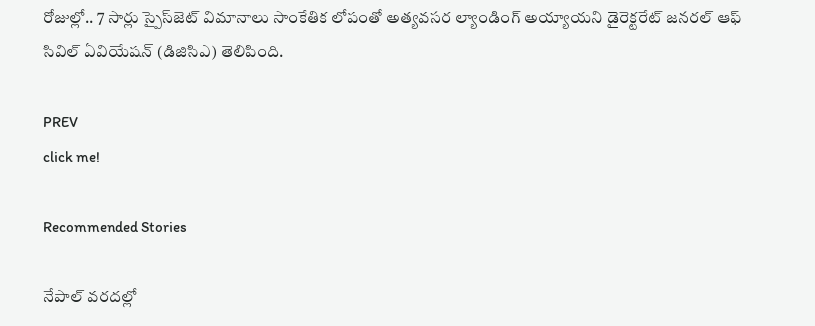రోజుల్లో.. 7 సార్లు స్పైస్‌జెట్ విమానాలు సాంకేతిక లోపంతో అత్య‌వ‌స‌ర ల్యాండింగ్ అయ్యాయని డైరెక్టరేట్ జనరల్ ఆఫ్ సివిల్ ఏవియేషన్ (డిజిసిఎ) తెలిపింది.

PREV
click me!

Recommended Stories

నేపాల్ వరదల్లో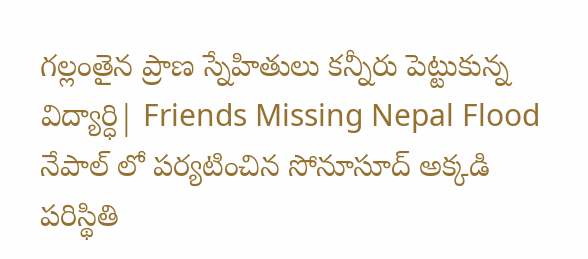గల్లంతైన ప్రాణ స్నేహితులు కన్నీరు పెట్టుకున్న విద్యార్ధి| Friends Missing Nepal Flood
నేపాల్ లో పర్యటించిన సోనూసూద్ అక్కడి పరిస్థితి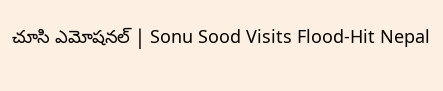చూసి ఎమోషనల్ | Sonu Sood Visits Flood-Hit Nepal